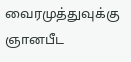வைரமுத்துவுக்கு ஞானபீட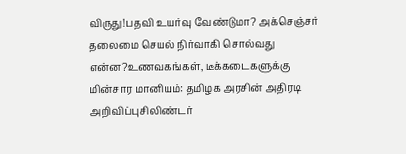விருது!பதவி உயர்வு வேண்டுமா? அக்செஞ்சர் தலைமை செயல் நிர்வாகி சொல்வது என்ன?உணவகங்கள், டீக்கடைகளுக்கு மின்சார மானியம்: தமிழக அரசின் அதிரடி அறிவிப்புசிலிண்டர்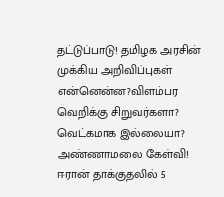தட்டுப்பாடு! தமிழக அரசின் முக்கிய அறிவிப்புகள் என்னென்ன?விளம்பர வெறிக்கு சிறுவர்களா? வெட்கமாக இல்லையா? அண்ணாமலை கேள்வி! ஈரான் தாக்குதலில் 5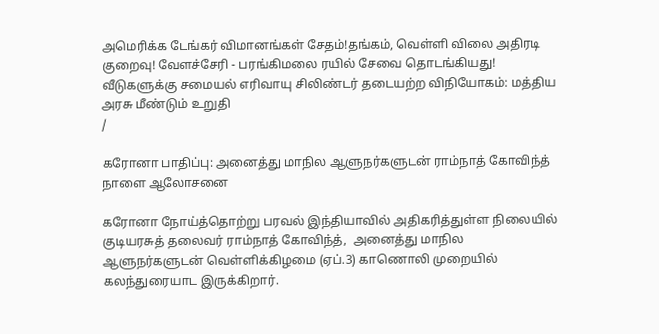அமெரிக்க டேங்கர் விமானங்கள் சேதம்!தங்கம், வெள்ளி விலை அதிரடி குறைவு! வேளச்சேரி - பரங்கிமலை ரயில் சேவை தொடங்கியது! வீடுகளுக்கு சமையல் எரிவாயு சிலிண்டர் தடையற்ற விநியோகம்: மத்திய அரசு மீண்டும் உறுதி
/

கரோனா பாதிப்பு: அனைத்து மாநில ஆளுநர்களுடன் ராம்நாத் கோவிந்த் நாளை ஆலோசனை

கரோனா நோய்த்தொற்று பரவல் இந்தியாவில் அதிகரித்துள்ள நிலையில் குடியரசுத் தலைவர் ராம்நாத் கோவிந்த்,  அனைத்து மாநில ஆளுநர்களுடன் வெள்ளிக்கிழமை (ஏப்.3) காணொலி முறையில் கலந்துரையாட இருக்கிறார்.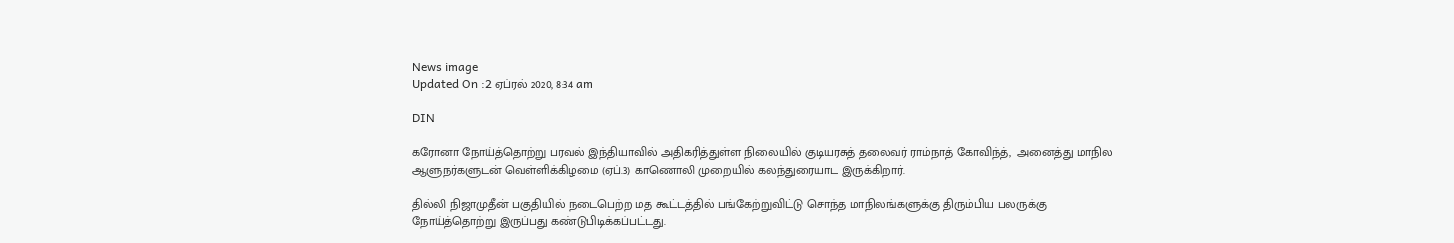News image
Updated On :2 ஏப்ரல் 2020, 8:34 am

DIN

கரோனா நோய்த்தொற்று பரவல் இந்தியாவில் அதிகரித்துள்ள நிலையில் குடியரசுத் தலைவர் ராம்நாத் கோவிந்த்,  அனைத்து மாநில ஆளுநர்களுடன் வெள்ளிக்கிழமை (ஏப்.3) காணொலி முறையில் கலந்துரையாட இருக்கிறார்.

தில்லி நிஜாமுதீன் பகுதியில் நடைபெற்ற மத கூட்டத்தில் பங்கேற்றுவிட்டு சொந்த மாநிலங்களுக்கு திரும்பிய பலருக்கு நோய்த்தொற்று இருப்பது கண்டுபிடிக்கப்பட்டது.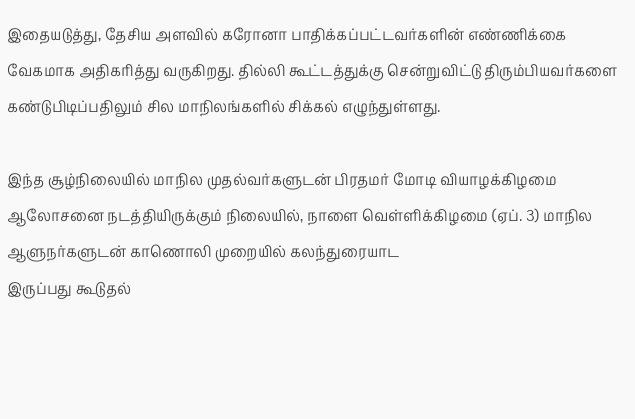இதையடுத்து, தேசிய அளவில் கரோனா பாதிக்கப்பட்டவர்களின் எண்ணிக்கை வேகமாக அதிகரித்து வருகிறது. தில்லி கூட்டத்துக்கு சென்றுவிட்டு திரும்பியவர்களை கண்டுபிடிப்பதிலும் சில மாநிலங்களில் சிக்கல் எழுந்துள்ளது.

இந்த சூழ்நிலையில் மாநில முதல்வர்களுடன் பிரதமர் மோடி வியாழக்கிழமை ஆலோசனை நடத்தியிருக்கும் நிலையில், நாளை வெள்ளிக்கிழமை (ஏப். 3) மாநில ஆளுநர்களுடன் காணொலி முறையில் கலந்துரையாட
இருப்பது கூடுதல்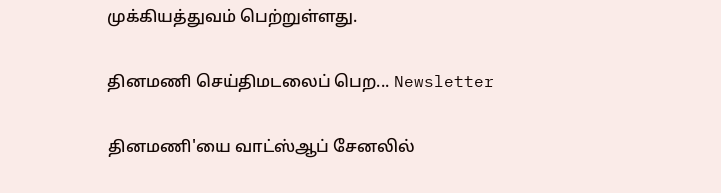முக்கியத்துவம் பெற்றுள்ளது.

தினமணி செய்திமடலைப் பெற... Newsletter

தினமணி'யை வாட்ஸ்ஆப் சேனலில்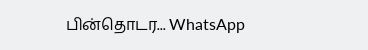பின்தொடர... WhatsApp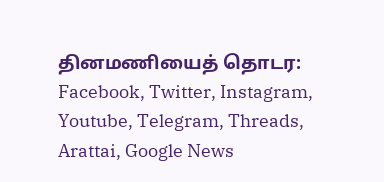தினமணியைத் தொடர: Facebook, Twitter, Instagram, Youtube, Telegram, Threads, Arattai, Google News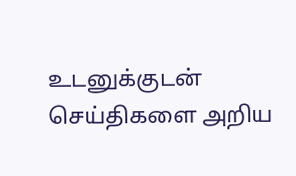உடனுக்குடன் செய்திகளை அறிய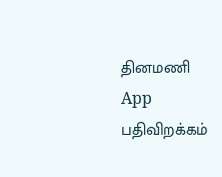தினமணி App பதிவிறக்கம்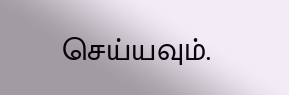செய்யவும்.